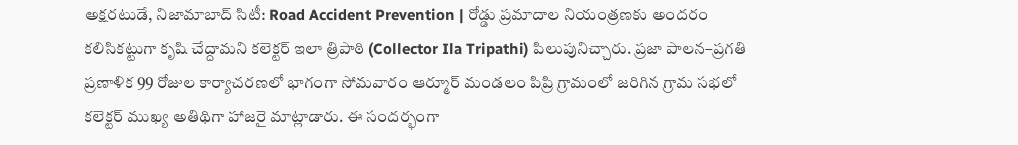అక్షరటుడే, నిజామాబాద్ సిటీ: Road Accident Prevention | రోడ్డు ప్రమాదాల నియంత్రణకు అందరం కలిసికట్టుగా కృషి చేద్దామని కలెక్టర్ ఇలా త్రిపాఠి (Collector Ila Tripathi) పిలుపునిచ్చారు. ప్రజా పాలన–ప్రగతి ప్రణాళిక 99 రోజుల కార్యాచరణలో భాగంగా సోమవారం ఆర్మూర్ మండలం పిప్రి గ్రామంలో జరిగిన గ్రామ సభలో కలెక్టర్ ముఖ్య అతిథిగా హాజరై మాట్లాడారు. ఈ సందర్భంగా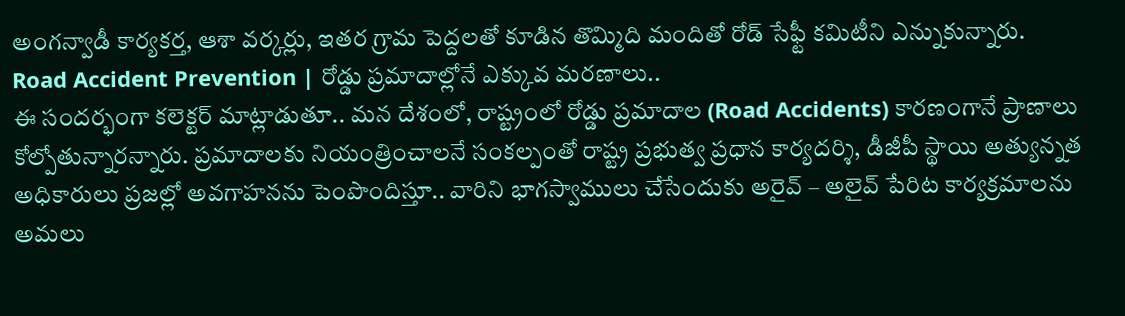అంగన్వాడీ కార్యకర్త, ఆశా వర్కర్లు, ఇతర గ్రామ పెద్దలతో కూడిన తొమ్మిది మందితో రోడ్ సేఫ్టీ కమిటీని ఎన్నుకున్నారు.
Road Accident Prevention | రోడ్డు ప్రమాదాల్లోనే ఎక్కువ మరణాలు..
ఈ సందర్భంగా కలెక్టర్ మాట్లాడుతూ.. మన దేశంలో, రాష్ట్రంలో రోడ్డు ప్రమాదాల (Road Accidents) కారణంగానే ప్రాణాలు కోల్పోతున్నారన్నారు. ప్రమాదాలకు నియంత్రించాలనే సంకల్పంతో రాష్ట్ర ప్రభుత్వ ప్రధాన కార్యదర్శి, డీజీపీ స్థాయి అత్యున్నత అధికారులు ప్రజల్లో అవగాహనను పెంపొందిస్తూ.. వారిని భాగస్వాములు చేసేందుకు అరైవ్ – అలైవ్ పేరిట కార్యక్రమాలను అమలు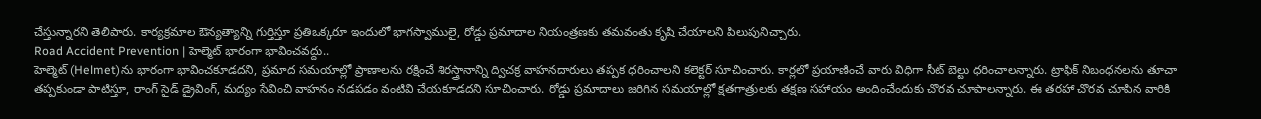చేస్తున్నారని తెలిపారు. కార్యక్రమాల ఔన్యత్యాన్ని గుర్తిస్తూ ప్రతిఒక్కరూ ఇందులో భాగస్వాములై, రోడ్డు ప్రమాదాల నియంత్రణకు తమవంతు కృషి చేయాలని పిలుపునిచ్చారు.
Road Accident Prevention | హెల్మెట్ భారంగా భావించవద్దు..
హెల్మెట్ (Helmet)ను భారంగా భావించకూడదని, ప్రమాద సమయాల్లో ప్రాణాలను రక్షించే శిరస్త్రానాన్ని ద్విచక్ర వాహనదారులు తప్పక ధరించాలని కలెక్టర్ సూచించారు. కార్లలో ప్రయాణించే వారు విధిగా సీట్ బెల్టు ధరించాలన్నారు. ట్రాఫిక్ నిబంధనలను తూచా తప్పకుండా పాటిస్తూ, రాంగ్ సైడ్ డ్రైవింగ్, మద్యం సేవించి వాహనం నడపడం వంటివి చేయకూడదని సూచించారు. రోడ్డు ప్రమాదాలు జరిగిన సమయాల్లో క్షతగాత్రులకు తక్షణ సహాయం అందించేందుకు చొరవ చూపాలన్నారు. ఈ తరహా చొరవ చూపిన వారికి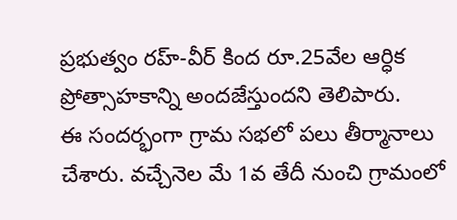ప్రభుత్వం రహ్-వీర్ కింద రూ.25వేల ఆర్ధిక ప్రోత్సాహకాన్ని అందజేస్తుందని తెలిపారు.
ఈ సందర్భంగా గ్రామ సభలో పలు తీర్మానాలు చేశారు. వచ్చేనెల మే 1వ తేదీ నుంచి గ్రామంలో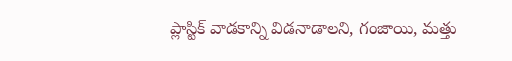ప్లాస్టిక్ వాడకాన్ని విడనాడాలని, గంజాయి, మత్తు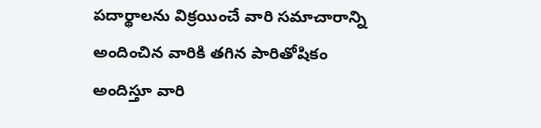పదార్థాలను విక్రయించే వారి సమాచారాన్ని అందించిన వారికి తగిన పారితోషికం అందిస్తూ వారి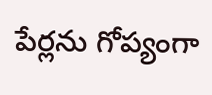పేర్లను గోప్యంగా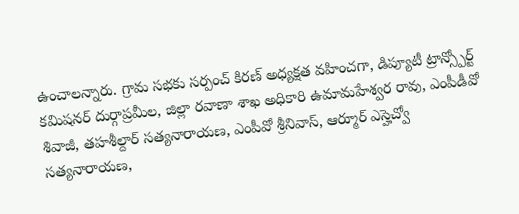ఉంచాలన్నారు. గ్రామ సభకు సర్పంచ్ కిరణ్ అధ్యక్షత వహించగా, డిప్యూటీ ట్రాన్స్పోర్ట్ కమిషనర్ దుర్గాప్రమీల, జిల్లా రవాణా శాఖ అధికారి ఉమామహేశ్వర రావు, ఎంపీడీవో శివాజీ, తహశీల్దార్ సత్యనారాయణ, ఎంపీవో శ్రీనివాస్, ఆర్మూర్ ఎస్హెచ్వో సత్యనారాయణ,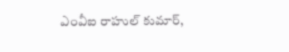ఎంవీఐ రాహుల్ కుమార్,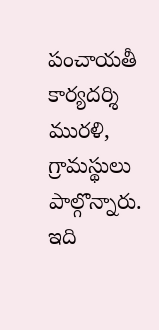పంచాయతీ కార్యదర్శి మురళి, గ్రామస్థులు పాల్గొన్నారు.
ఇది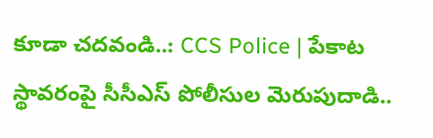కూడా చదవండి..: CCS Police | పేకాట స్థావరంపై సీసీఎస్ పోలీసుల మెరుపుదాడి..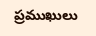ప్రముఖులు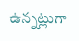ఉన్నట్లుగా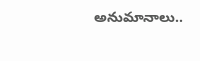అనుమానాలు..